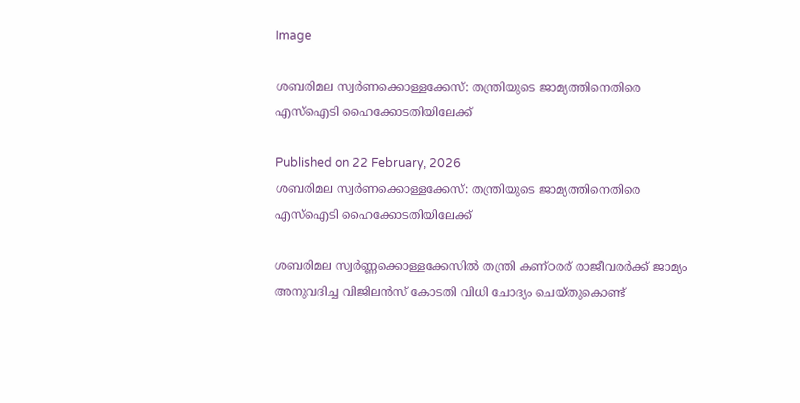Image

ശബരിമല സ്വർണക്കൊള്ളക്കേസ്: തന്ത്രിയുടെ ജാമ്യത്തിനെതിരെ എസ്‌ഐടി ഹൈക്കോടതിയിലേക്ക്

Published on 22 February, 2026
ശബരിമല സ്വർണക്കൊള്ളക്കേസ്: തന്ത്രിയുടെ ജാമ്യത്തിനെതിരെ എസ്‌ഐടി ഹൈക്കോടതിയിലേക്ക്

ശബരിമല സ്വർണ്ണക്കൊള്ളക്കേസിൽ തന്ത്രി കണ്ഠരര് രാജീവരർക്ക് ജാമ്യം അനുവദിച്ച വിജിലൻസ് കോടതി വിധി ചോദ്യം ചെയ്തുകൊണ്ട്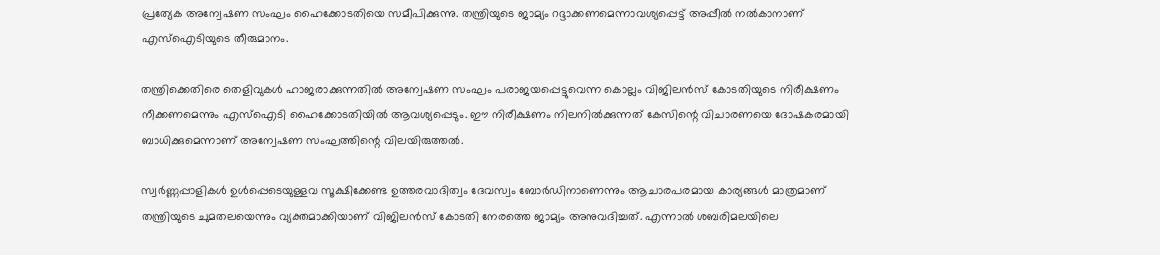പ്രത്യേക അന്വേഷണ സംഘം ഹൈക്കോടതിയെ സമീപിക്കുന്നു. തന്ത്രിയുടെ ജാമ്യം റദ്ദാക്കണമെന്നാവശ്യപ്പെട്ട് അപ്പീൽ നൽകാനാണ് എസ്‌ഐടിയുടെ തീരുമാനം.

തന്ത്രിക്കെതിരെ തെളിവുകൾ ഹാജരാക്കുന്നതിൽ അന്വേഷണ സംഘം പരാജയപ്പെട്ടുവെന്ന കൊല്ലം വിജിലൻസ് കോടതിയുടെ നിരീക്ഷണം നീക്കണമെന്നും എസ്‌ഐടി ഹൈക്കോടതിയിൽ ആവശ്യപ്പെടും. ഈ നിരീക്ഷണം നിലനിൽക്കുന്നത് കേസിന്റെ വിചാരണയെ ദോഷകരമായി ബാധിക്കുമെന്നാണ് അന്വേഷണ സംഘത്തിന്റെ വിലയിരുത്തൽ.

സ്വർണ്ണപ്പാളികൾ ഉൾപ്പെടെയുള്ളവ സൂക്ഷിക്കേണ്ട ഉത്തരവാദിത്വം ദേവസ്വം ബോർഡിനാണെന്നും ആചാരപരമായ കാര്യങ്ങൾ മാത്രമാണ് തന്ത്രിയുടെ ചുമതലയെന്നും വ്യക്തമാക്കിയാണ് വിജിലൻസ് കോടതി നേരത്തെ ജാമ്യം അനുവദിച്ചത്. എന്നാൽ ശബരിമലയിലെ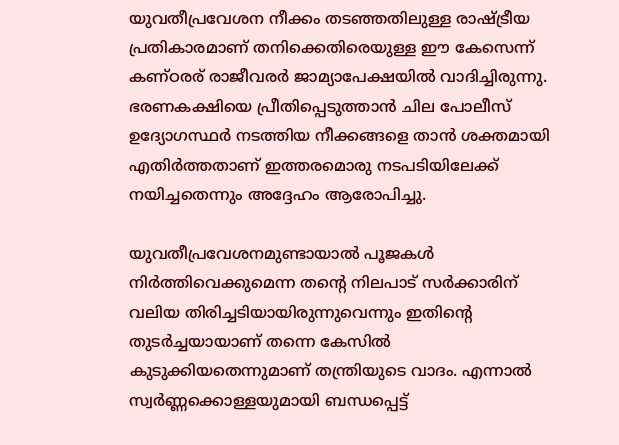യുവതീപ്രവേശന നീക്കം തടഞ്ഞതിലുള്ള രാഷ്ട്രീയ പ്രതികാരമാണ് തനിക്കെതിരെയുള്ള ഈ കേസെന്ന് കണ്ഠരര് രാജീവരർ ജാമ്യാപേക്ഷയിൽ വാദിച്ചിരുന്നു. ഭരണകക്ഷിയെ പ്രീതിപ്പെടുത്താൻ ചില പോലീസ് ഉദ്യോഗസ്ഥർ നടത്തിയ നീക്കങ്ങളെ താൻ ശക്തമായി എതിർത്തതാണ് ഇത്തരമൊരു നടപടിയിലേക്ക് നയിച്ചതെന്നും അദ്ദേഹം ആരോപിച്ചു.

യുവതീപ്രവേശനമുണ്ടായാൽ പൂജകൾ നിർത്തിവെക്കുമെന്ന തന്റെ നിലപാട് സർക്കാരിന് വലിയ തിരിച്ചടിയായിരുന്നുവെന്നും ഇതിന്റെ തുടർച്ചയായാണ് തന്നെ കേസിൽ കുടുക്കിയതെന്നുമാണ് തന്ത്രിയുടെ വാദം. എന്നാൽ സ്വർണ്ണക്കൊള്ളയുമായി ബന്ധപ്പെട്ട്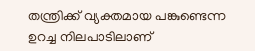തന്ത്രിക്ക് വ്യക്തമായ പങ്കുണ്ടെന്ന ഉറച്ച നിലപാടിലാണ്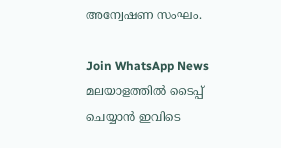അന്വേഷണ സംഘം.

Join WhatsApp News
മലയാളത്തില്‍ ടൈപ്പ് ചെയ്യാന്‍ ഇവിടെ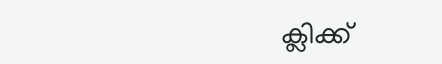ക്ലിക്ക്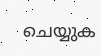ചെയ്യുക